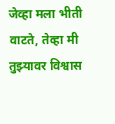जेव्हा मला भीती वाटते, तेव्हा मी तुझ्यावर विश्वास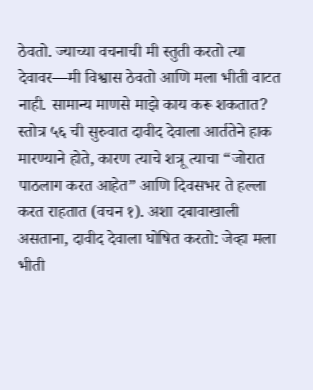ठेवतो. ज्याच्या वचनाची मी स्तुती करतो त्या देवावर—मी विश्वास ठेवतो आणि मला भीती वाटत नाही. सामान्य माणसे माझे काय करू शकतात?
स्तोत्र ५६ ची सुरुवात दावीद देवाला आर्ततेने हाक मारण्याने होते, कारण त्याचे शत्रू त्याचा “जोरात पाठलाग करत आहेत” आणि दिवसभर ते हल्ला करत राहतात (वचन १). अशा दबावाखाली असताना, दावीद देवाला घोषित करतो: जेव्हा मला भीती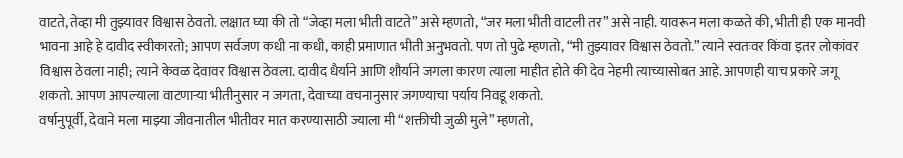वाटते, तेव्हा मी तुझ्यावर विश्वास ठेवतो. लक्षात घ्या की तो “जेव्हा मला भीती वाटते” असे म्हणतो, “जर मला भीती वाटली तर” असे नाही. यावरून मला कळते की, भीती ही एक मानवी भावना आहे हे दावीद स्वीकारतो; आपण सर्वजण कधी ना कधी, काही प्रमाणात भीती अनुभवतो. पण तो पुढे म्हणतो, “मी तुझ्यावर विश्वास ठेवतो.” त्याने स्वतःवर किंवा इतर लोकांवर विश्वास ठेवला नाही; त्याने केवळ देवावर विश्वास ठेवला. दावीद धैर्याने आणि शौर्याने जगला कारण त्याला माहीत होते की देव नेहमी त्याच्यासोबत आहे. आपणही याच प्रकारे जगू शकतो. आपण आपल्याला वाटणाऱ्या भीतीनुसार न जगता, देवाच्या वचनानुसार जगण्याचा पर्याय निवडू शकतो.
वर्षानुपूर्वी, देवाने मला माझ्या जीवनातील भीतीवर मात करण्यासाठी ज्याला मी “शक्तीची जुळी मुले” म्हणतो,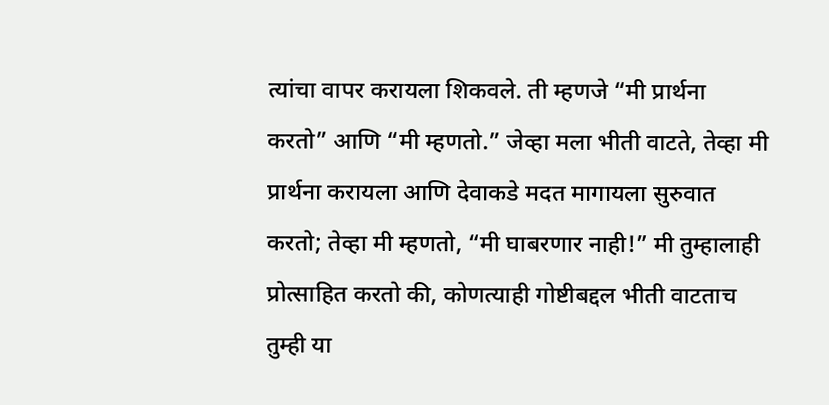त्यांचा वापर करायला शिकवले. ती म्हणजे “मी प्रार्थना करतो” आणि “मी म्हणतो.” जेव्हा मला भीती वाटते, तेव्हा मी प्रार्थना करायला आणि देवाकडे मदत मागायला सुरुवात करतो; तेव्हा मी म्हणतो, “मी घाबरणार नाही!” मी तुम्हालाही प्रोत्साहित करतो की, कोणत्याही गोष्टीबद्दल भीती वाटताच तुम्ही या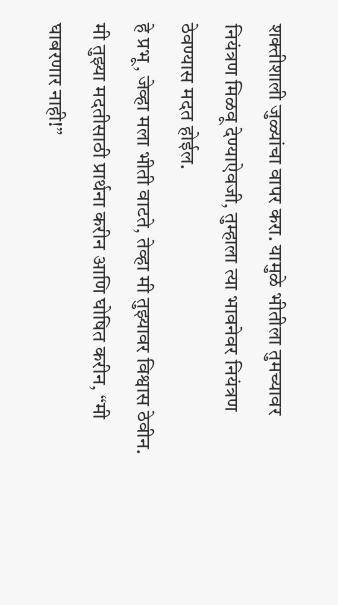शक्तीशाली जुळ्यांचा वापर करा. यामुळे भीतीला तुमच्यावर नियंत्रण मिळवू देण्याऐवजी, तुम्हाला त्या भावनेवर नियंत्रण ठेवण्यास मदत होईल.
हे प्रभू, जेव्हा मला भीती वाटते, तेव्हा मी तुझ्यावर विश्वास ठेवीन. मी तुझ्या मदतीसाठी प्रार्थना करीन आणि घोषित करीन, “मी घाबरणार नाही!”